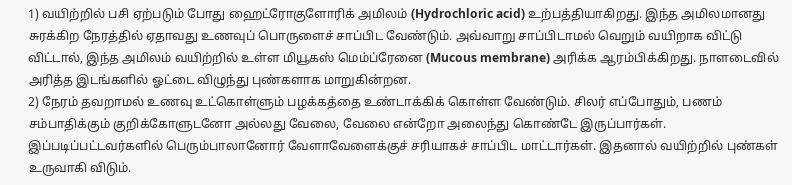1) வயிற்றில் பசி ஏற்படும் போது ஹைட்ரோகுளோரிக் அமிலம் (Hydrochloric acid) உற்பத்தியாகிறது. இந்த அமிலமானது சுரக்கிற நேரத்தில் ஏதாவது உணவுப் பொருளைச் சாப்பிட வேண்டும். அவ்வாறு சாப்பிடாமல் வெறும் வயிறாக விட்டு விட்டால், இந்த அமிலம் வயிற்றில் உள்ள மியூகஸ் மெம்ப்ரேனை (Mucous membrane) அரிக்க ஆரம்பிக்கிறது. நாளடைவில் அரித்த இடங்களில் ஓட்டை விழுந்து புண்களாக மாறுகின்றன.
2) நேரம் தவறாமல் உணவு உட்கொள்ளும் பழக்கத்தை உண்டாக்கிக் கொள்ள வேண்டும். சிலர் எப்போதும், பணம் சம்பாதிக்கும் குறிக்கோளுடனோ அல்லது வேலை, வேலை என்றோ அலைந்து கொண்டே இருப்பார்கள். இப்படிப்பட்டவர்களில் பெரும்பாலானோர் வேளாவேளைக்குச் சரியாகச் சாப்பிட மாட்டார்கள். இதனால் வயிற்றில் புண்கள் உருவாகி விடும்.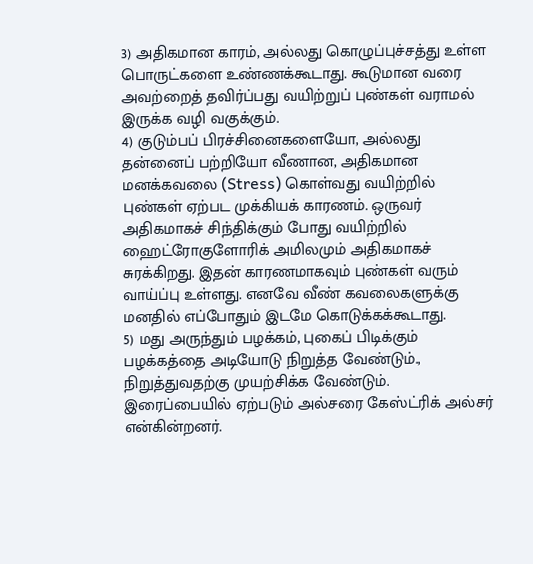3) அதிகமான காரம், அல்லது கொழுப்புச்சத்து உள்ள பொருட்களை உண்ணக்கூடாது. கூடுமான வரை அவற்றைத் தவிர்ப்பது வயிற்றுப் புண்கள் வராமல் இருக்க வழி வகுக்கும்.
4) குடும்பப் பிரச்சினைகளையோ, அல்லது தன்னைப் பற்றியோ வீணான, அதிகமான மனக்கவலை (Stress) கொள்வது வயிற்றில் புண்கள் ஏற்பட முக்கியக் காரணம். ஒருவர் அதிகமாகச் சிந்திக்கும் போது வயிற்றில் ஹைட்ரோகுளோரிக் அமிலமும் அதிகமாகச் சுரக்கிறது. இதன் காரணமாகவும் புண்கள் வரும் வாய்ப்பு உள்ளது. எனவே வீண் கவலைகளுக்கு மனதில் எப்போதும் இடமே கொடுக்கக்கூடாது.
5) மது அருந்தும் பழக்கம், புகைப் பிடிக்கும் பழக்கத்தை அடியோடு நிறுத்த வேண்டும்., நிறுத்துவதற்கு முயற்சிக்க வேண்டும்.
இரைப்பையில் ஏற்படும் அல்சரை கேஸ்ட்ரிக் அல்சர் என்கின்றனர்.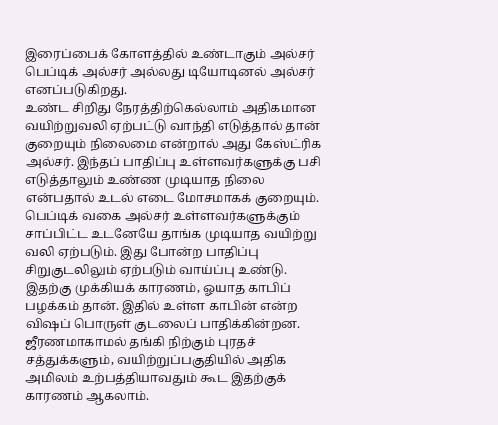இரைப்பைக் கோளத்தில் உண்டாகும் அல்சர் பெப்டிக் அல்சர் அல்லது டியோடினல் அல்சர் எனப்படுகிறது.
உண்ட சிறிது நேரத்திற்கெல்லாம் அதிகமான வயிற்றுவலி ஏற்பட்டு வாந்தி எடுத்தால் தான் குறையும் நிலைமை என்றால் அது கேஸ்ட்ரிக அல்சர். இந்தப் பாதிப்பு உள்ளவர்களுக்கு பசி எடுத்தாலும் உண்ண முடியாத நிலை என்பதால் உடல் எடை மோசமாகக் குறையும்.
பெப்டிக் வகை அல்சர் உள்ளவர்களுக்கும் சாப்பிட்ட உடனேயே தாங்க முடியாத வயிற்று வலி ஏற்படும். இது போன்ற பாதிப்பு சிறுகுடலிலும் ஏற்படும் வாய்ப்பு உண்டு.
இதற்கு முக்கியக் காரணம், ஓயாத காபிப் பழக்கம் தான். இதில் உள்ள காபின் என்ற விஷப் பொருள் குடலைப் பாதிக்கின்றன.
ஜீரணமாகாமல் தங்கி நிற்கும் புரதச் சத்துக்களும், வயிற்றுப்பகுதியில் அதிக அமிலம் உற்பத்தியாவதும் கூட இதற்குக் காரணம் ஆகலாம்.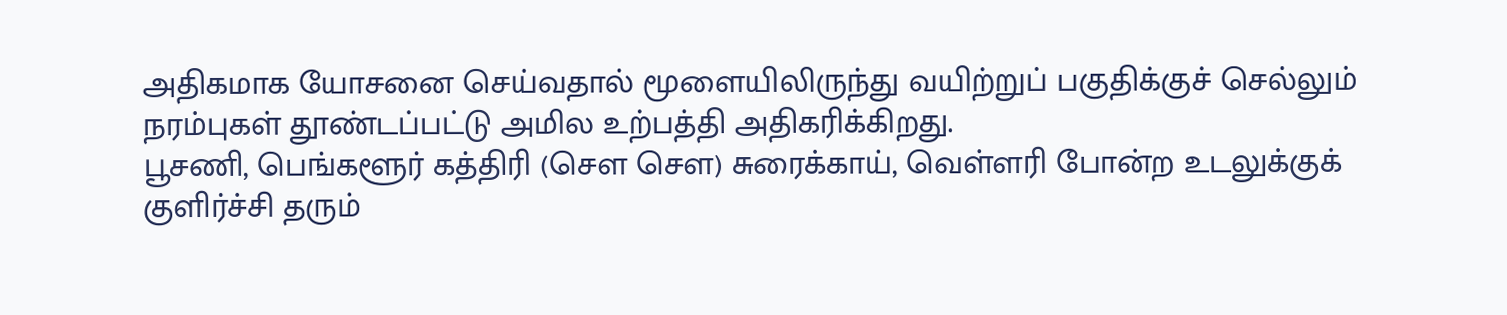அதிகமாக யோசனை செய்வதால் மூளையிலிருந்து வயிற்றுப் பகுதிக்குச் செல்லும் நரம்புகள் தூண்டப்பட்டு அமில உற்பத்தி அதிகரிக்கிறது.
பூசணி, பெங்களூர் கத்திரி (சௌ சௌ) சுரைக்காய், வெள்ளரி போன்ற உடலுக்குக் குளிர்ச்சி தரும்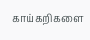காய்கறிகளை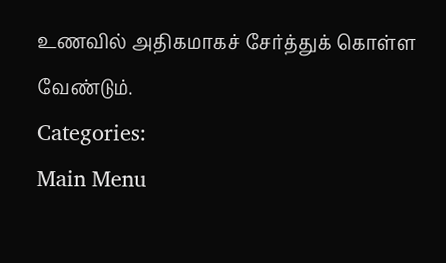உணவில் அதிகமாகச் சேர்த்துக் கொள்ள வேண்டும்.
Categories:
Main Menu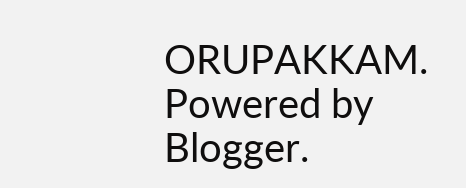ORUPAKKAM. Powered by Blogger.